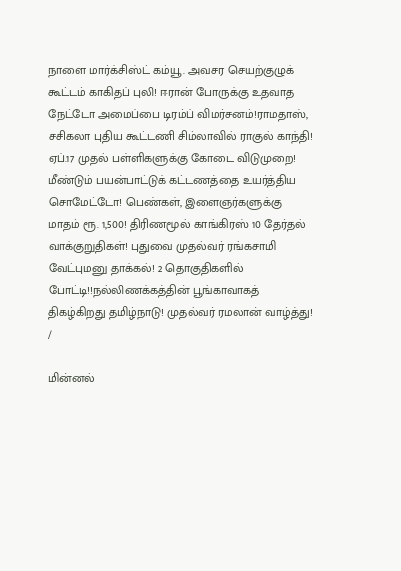நாளை மார்க்சிஸ்ட் கம்யூ. அவசர செயற்குழுக் கூட்டம் காகிதப் புலி! ஈரான் போருக்கு உதவாத நேட்டோ அமைப்பை டிரம்ப் விமர்சனம்!ராமதாஸ், சசிகலா புதிய கூட்டணி சிம்லாவில் ராகுல் காந்தி! ஏப்.17 முதல் பள்ளிகளுக்கு கோடை விடுமுறை! மீண்டும் பயன்பாட்டுக் கட்டணத்தை உயர்த்திய சொமேட்டோ! பெண்கள், இளைஞர்களுக்கு மாதம் ரூ. 1,500! திரிணமூல் காங்கிரஸ் 10 தேர்தல் வாக்குறுதிகள்! புதுவை முதல்வர் ரங்கசாமி வேட்புமனு தாக்கல்! 2 தொகுதிகளில் போட்டி!!நல்லிணக்கத்தின் பூங்காவாகத் திகழ்கிறது தமிழ்நாடு! முதல்வர் ரமலான் வாழ்த்து!
/

மின்னல்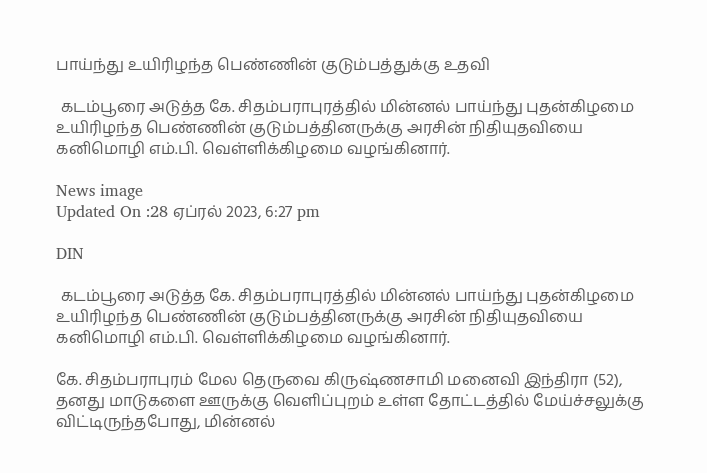பாய்ந்து உயிரிழந்த பெண்ணின் குடும்பத்துக்கு உதவி

 கடம்பூரை அடுத்த கே. சிதம்பராபுரத்தில் மின்னல் பாய்ந்து புதன்கிழமை உயிரிழந்த பெண்ணின் குடும்பத்தினருக்கு அரசின் நிதியுதவியை கனிமொழி எம்.பி. வெள்ளிக்கிழமை வழங்கினார்.

News image
Updated On :28 ஏப்ரல் 2023, 6:27 pm

DIN

 கடம்பூரை அடுத்த கே. சிதம்பராபுரத்தில் மின்னல் பாய்ந்து புதன்கிழமை உயிரிழந்த பெண்ணின் குடும்பத்தினருக்கு அரசின் நிதியுதவியை கனிமொழி எம்.பி. வெள்ளிக்கிழமை வழங்கினார்.

கே. சிதம்பராபுரம் மேல தெருவை கிருஷ்ணசாமி மனைவி இந்திரா (52), தனது மாடுகளை ஊருக்கு வெளிப்புறம் உள்ள தோட்டத்தில் மேய்ச்சலுக்கு விட்டிருந்தபோது, மின்னல்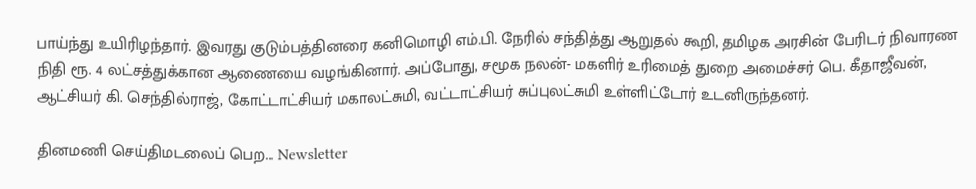பாய்ந்து உயிரிழந்தார். இவரது குடும்பத்தினரை கனிமொழி எம்.பி. நேரில் சந்தித்து ஆறுதல் கூறி, தமிழக அரசின் பேரிடர் நிவாரண நிதி ரூ. 4 லட்சத்துக்கான ஆணையை வழங்கினார். அப்போது, சமூக நலன்- மகளிர் உரிமைத் துறை அமைச்சர் பெ. கீதாஜீவன், ஆட்சியர் கி. செந்தில்ராஜ், கோட்டாட்சியர் மகாலட்சுமி, வட்டாட்சியர் சுப்புலட்சுமி உள்ளிட்டோர் உடனிருந்தனர்.

தினமணி செய்திமடலைப் பெற... Newsletter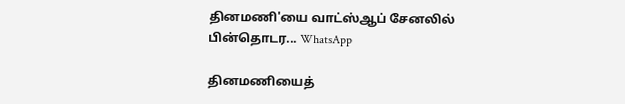தினமணி'யை வாட்ஸ்ஆப் சேனலில் பின்தொடர... WhatsApp

தினமணியைத்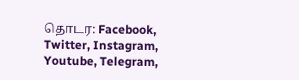தொடர: Facebook, Twitter, Instagram, Youtube, Telegram,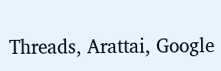Threads, Arattai, Google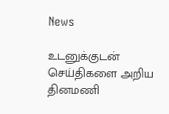News

உடனுக்குடன் செய்திகளை அறிய தினமணி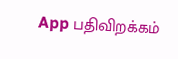App பதிவிறக்கம்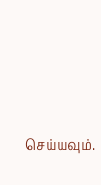செய்யவும்.